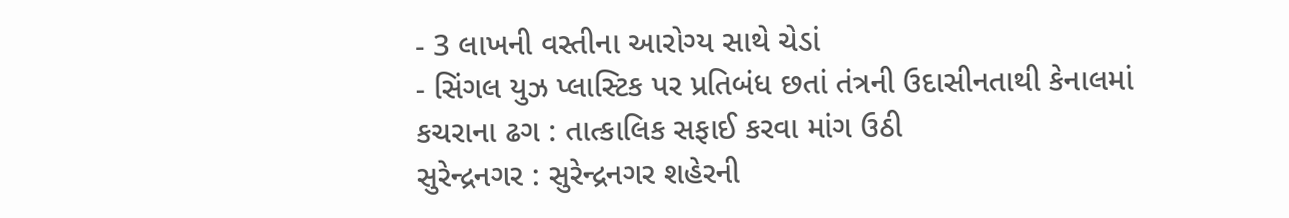- 3 લાખની વસ્તીના આરોગ્ય સાથે ચેડાં
- સિંગલ યુઝ પ્લાસ્ટિક પર પ્રતિબંધ છતાં તંત્રની ઉદાસીનતાથી કેનાલમાં કચરાના ઢગ : તાત્કાલિક સફાઈ કરવા માંગ ઉઠી
સુરેન્દ્રનગર : સુરેન્દ્રનગર શહેરની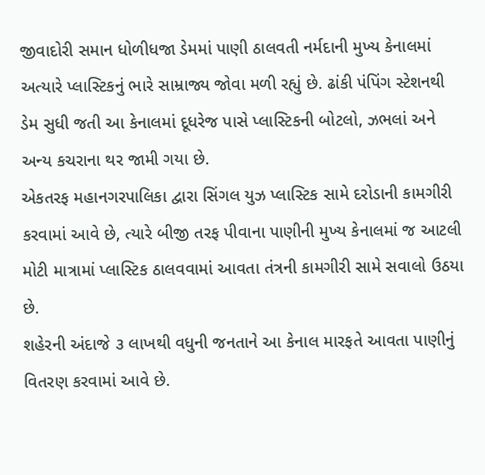જીવાદોરી સમાન ધોળીધજા ડેમમાં પાણી ઠાલવતી નર્મદાની મુખ્ય કેનાલમાં અત્યારે પ્લાસ્ટિકનું ભારે સામ્રાજ્ય જોવા મળી રહ્યું છે. ઢાંકી પંપિંગ સ્ટેશનથી ડેમ સુધી જતી આ કેનાલમાં દૂધરેજ પાસે પ્લાસ્ટિકની બોટલો, ઝભલાં અને અન્ય કચરાના થર જામી ગયા છે.
એકતરફ મહાનગરપાલિકા દ્વારા સિંગલ યુઝ પ્લાસ્ટિક સામે દરોડાની કામગીરી કરવામાં આવે છે, ત્યારે બીજી તરફ પીવાના પાણીની મુખ્ય કેનાલમાં જ આટલી મોટી માત્રામાં પ્લાસ્ટિક ઠાલવવામાં આવતા તંત્રની કામગીરી સામે સવાલો ઉઠયા છે.
શહેરની અંદાજે ૩ લાખથી વધુની જનતાને આ કેનાલ મારફતે આવતા પાણીનું વિતરણ કરવામાં આવે છે.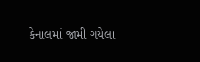કેનાલમાં જામી ગયેલા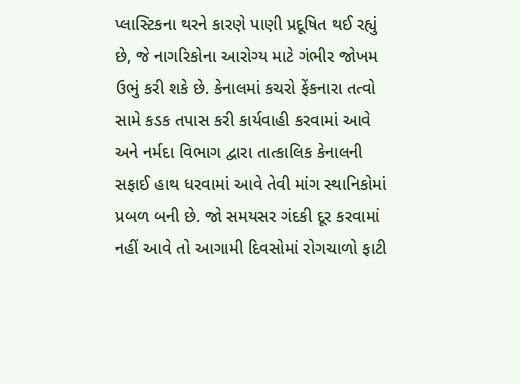પ્લાસ્ટિકના થરને કારણે પાણી પ્રદૂષિત થઈ રહ્યું છે, જે નાગરિકોના આરોગ્ય માટે ગંભીર જોખમ ઉભું કરી શકે છે. કેનાલમાં કચરો ફેંકનારા તત્વો સામે કડક તપાસ કરી કાર્યવાહી કરવામાં આવે અને નર્મદા વિભાગ દ્વારા તાત્કાલિક કેનાલની સફાઈ હાથ ધરવામાં આવે તેવી માંગ સ્થાનિકોમાં પ્રબળ બની છે. જો સમયસર ગંદકી દૂર કરવામાં નહીં આવે તો આગામી દિવસોમાં રોગચાળો ફાટી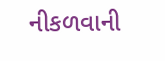નીકળવાની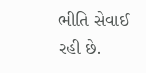ભીતિ સેવાઈ રહી છે.